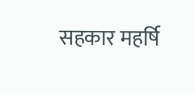सहकार महर्षि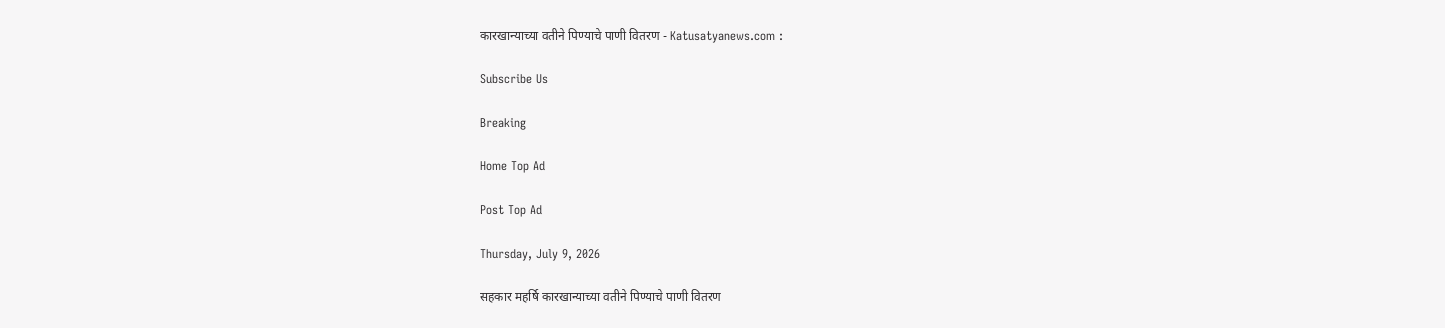कारखान्याच्या वतीने पिण्याचे पाणी वितरण - Katusatyanews.com :

Subscribe Us

Breaking

Home Top Ad

Post Top Ad

Thursday, July 9, 2026

सहकार महर्षि कारखान्याच्या वतीने पिण्याचे पाणी वितरण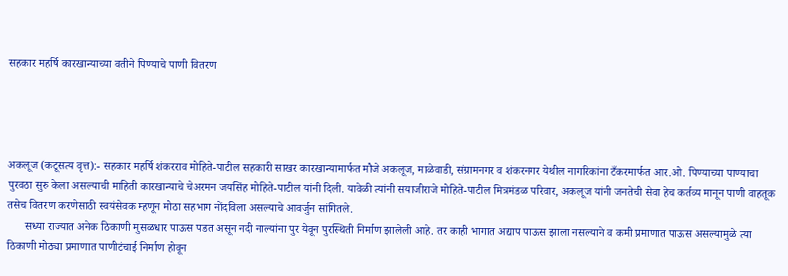सहकार महर्षि कारखान्याच्या वतीने पिण्याचे पाणी वितरण




अकलूज (कटूसत्य वृत्त):- सहकार महर्षि शंकरराव मोहिते-पाटील सहकारी साखर कारखान्यामार्फत मौजे अकलूज, माळेवाडी, संग्रामनगर व शंकरनगर येथील नागरिकांना टँकरमार्फत आर.ओ. पिण्याच्या पाण्याचा पुरवठा सुरु केला असल्याची माहिती कारखान्याचे चेअरमन जयसिंह मोहिते-पाटील यांनी दिली. यावेळी त्यांनी सयाजीराजे मोहिते-पाटील मित्रमंडळ परिवार, अकलूज यांनी जनतेची सेवा हेच कर्तव्य मानून पाणी वाहतूक तसेच वितरण करणेसाठी स्वयंसेवक म्हणून मोठा सहभाग नोंदविला असल्याचे आवर्जुन सांगितले.
      सध्या राज्यात अनेक ठिकाणी मुसळधार पाऊस पडत असून नदी नाल्यांना पुर येवून पुरस्थिती निर्माण झालेली आहे. तर काही भागात अद्याप पाऊस झाला नसल्याने व कमी प्रमाणात पाऊस असल्यामुळे त्या ठिकाणी मोठ्या प्रमाणात पाणीटंचाई निर्माण होवून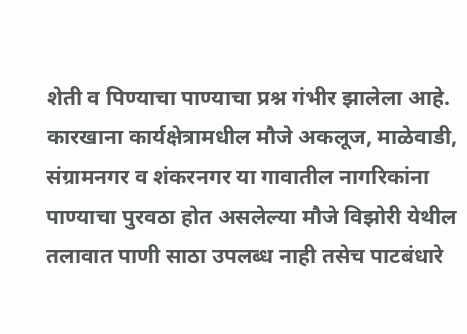शेती व पिण्याचा पाण्याचा प्रश्न गंभीर झालेला आहे.
कारखाना कार्यक्षेत्रामधील मौजे अकलूज, माळेवाडी, संग्रामनगर व शंकरनगर या गावातील नागरिकांना पाण्याचा पुरवठा होत असलेल्या मौजे विझोरी येथील तलावात पाणी साठा उपलब्ध नाही तसेच पाटबंधारे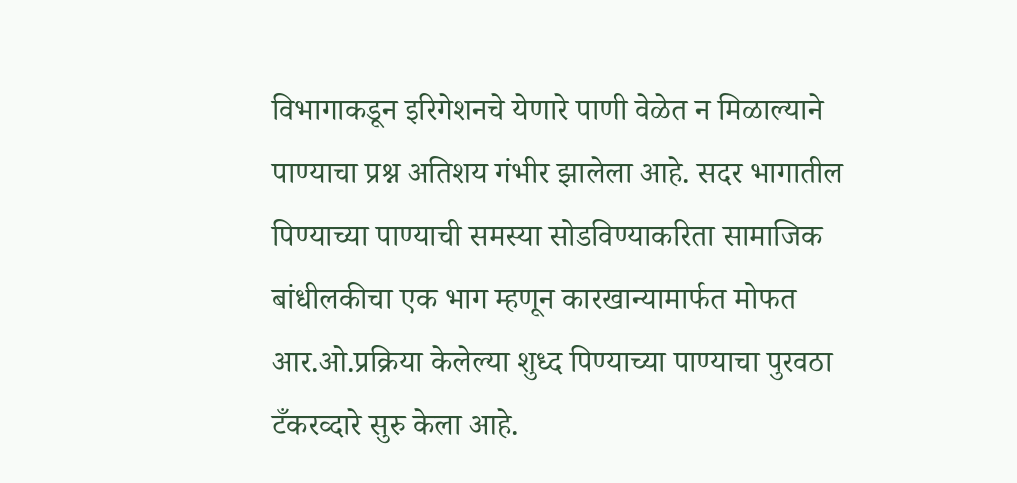विभागाकडून इरिगेशनचे येणारे पाणी वेळेत न मिळाल्याने पाण्याचा प्रश्न अतिशय गंभीर झालेला आहे. सदर भागातील पिण्याच्या पाण्याची समस्या सोडविण्याकरिता सामाजिक बांधीलकीचा एक भाग म्हणून कारखान्यामार्फत मोफत आर.ओ.प्रक्रिया केलेल्या शुध्द पिण्याच्या पाण्याचा पुरवठा टँकरव्दारे सुरु केला आहे.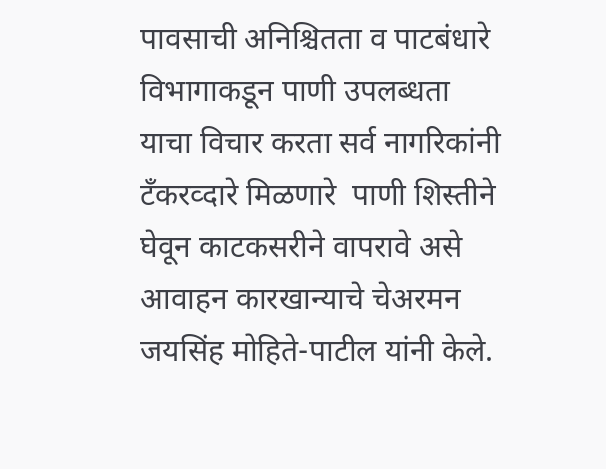पावसाची अनिश्चितता व पाटबंधारे विभागाकडून पाणी उपलब्धता याचा विचार करता सर्व नागरिकांनी टॅंकरव्दारे मिळणारे  पाणी शिस्तीने घेवून काटकसरीने वापरावे असे आवाहन कारखान्याचे चेअरमन जयसिंह मोहिते-पाटील यांनी केले.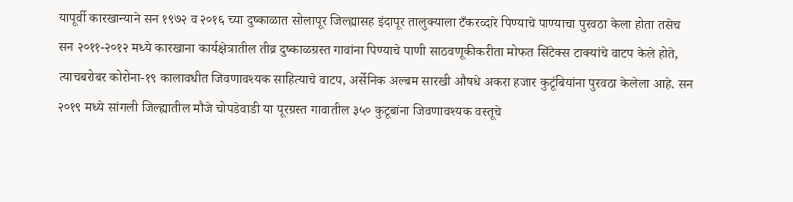यापूर्वी कारखान्याने सन १९७२ व २०१६ च्या दुष्काळात सोलापूर जिल्ह्यासह इंदापूर तालुक्याला टँकरव्दारे पिण्याचे पाण्याचा पुरवठा केला होता तसेच सन २०११-२०१२ मध्ये कारखाना कार्यक्षेत्रातील तीव्र दुष्काळग्रस्त गावांना पिण्याचे पाणी साठवणूकीकरीता मोफत सिंटेक्स टाक्यांचे वाटप केले होते, त्याचबरोबर कोरोना-१९ कालावधीत जिवणावश्यक साहित्याचे वाटप, अर्सेनिक अल्बम सारखी औषधे अकरा हजार कुटूंबियांना पुरवठा केलेला आहे. सन २०१९ मध्ये सांगली जिल्ह्यातील मौजे चोपडेवाडी या पूरग्रस्त गावातील ३५० कुटूबांना जिवणावश्यक वस्तूचे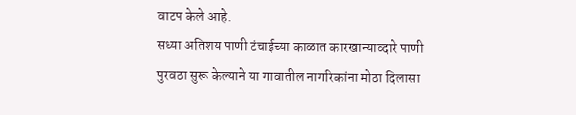वाटप केले आहे.
सध्या अतिशय पाणी टंचाईच्या काळात कारखान्याव्दारे पाणी पुरवठा सुरू केल्याने या गावातील नागरिकांना मोठा दिलासा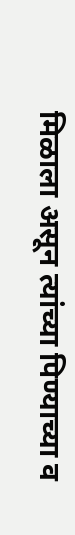मिळाला असून त्यांच्या पिण्याच्या व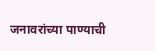जनावरांच्या पाण्याची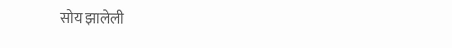सोय झालेली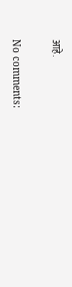आहे.

No comments: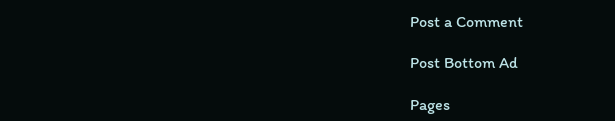Post a Comment

Post Bottom Ad

Pages